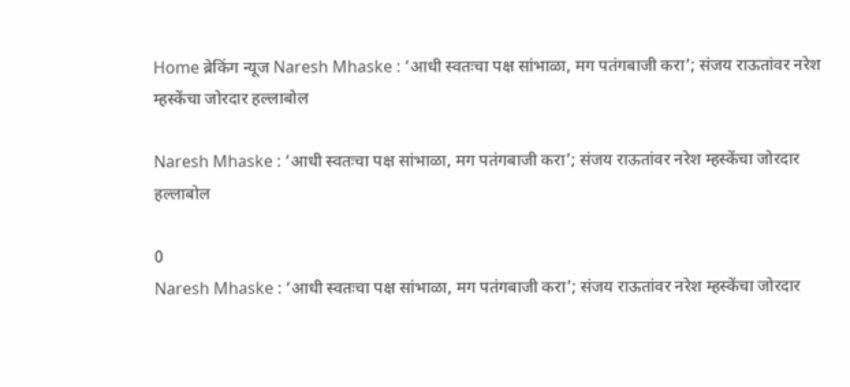Home ब्रेकिंग न्यूज Naresh Mhaske : ‘आधी स्वतःचा पक्ष सांभाळा, मग पतंगबाजी करा’; संजय राऊतांवर नरेश म्हस्केंचा जोरदार हल्लाबोल

Naresh Mhaske : ‘आधी स्वतःचा पक्ष सांभाळा, मग पतंगबाजी करा’; संजय राऊतांवर नरेश म्हस्केंचा जोरदार हल्लाबोल

0
Naresh Mhaske : ‘आधी स्वतःचा पक्ष सांभाळा, मग पतंगबाजी करा’; संजय राऊतांवर नरेश म्हस्केंचा जोरदार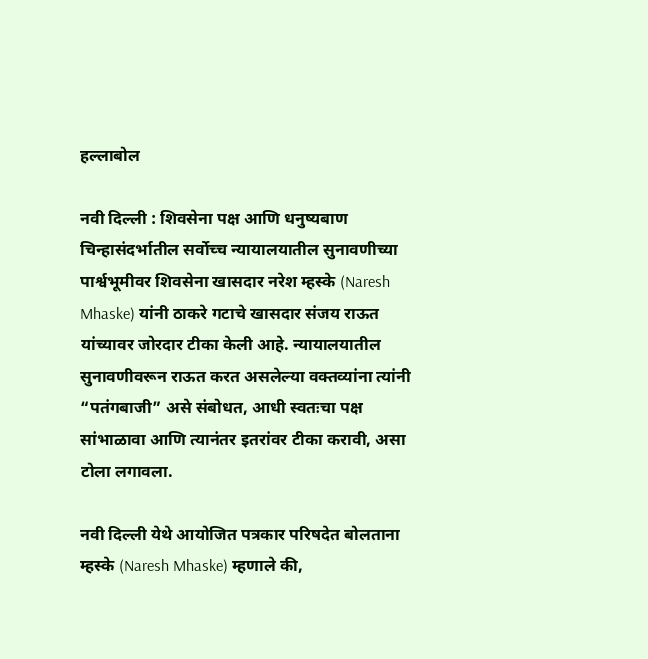हल्लाबोल

नवी दिल्ली : शिवसेना पक्ष आणि धनुष्यबाण चिन्हासंदर्भातील सर्वोच्च न्यायालयातील सुनावणीच्या पार्श्वभूमीवर शिवसेना खासदार नरेश म्हस्के (Naresh Mhaske) यांनी ठाकरे गटाचे खासदार संजय राऊत यांच्यावर जोरदार टीका केली आहे. न्यायालयातील सुनावणीवरून राऊत करत असलेल्या वक्तव्यांना त्यांनी “पतंगबाजी” असे संबोधत, आधी स्वतःचा पक्ष सांभाळावा आणि त्यानंतर इतरांवर टीका करावी, असा टोला लगावला.

नवी दिल्ली येथे आयोजित पत्रकार परिषदेत बोलताना म्हस्के (Naresh Mhaske) म्हणाले की,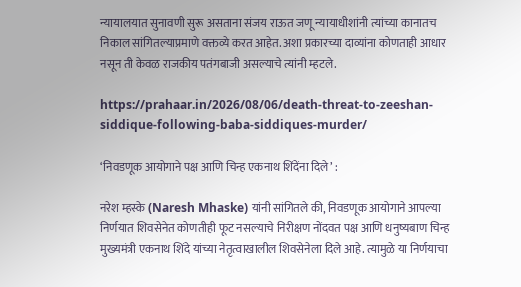न्यायालयात सुनावणी सुरू असताना संजय राऊत जणू न्यायाधीशांनी त्यांच्या कानातच निकाल सांगितल्याप्रमाणे वक्तव्ये करत आहेत. अशा प्रकारच्या दाव्यांना कोणताही आधार नसून ती केवळ राजकीय पतंगबाजी असल्याचे त्यांनी म्हटले.

https://prahaar.in/2026/08/06/death-threat-to-zeeshan-siddique-following-baba-siddiques-murder/

‘निवडणूक आयोगाने पक्ष आणि चिन्ह एकनाथ शिंदेंना दिले’ :

नरेश म्हस्के (Naresh Mhaske) यांनी सांगितले की, निवडणूक आयोगाने आपल्या निर्णयात शिवसेनेत कोणतीही फूट नसल्याचे निरीक्षण नोंदवत पक्ष आणि धनुष्यबाण चिन्ह मुख्यमंत्री एकनाथ शिंदे यांच्या नेतृत्वाखालील शिवसेनेला दिले आहे. त्यामुळे या निर्णयाचा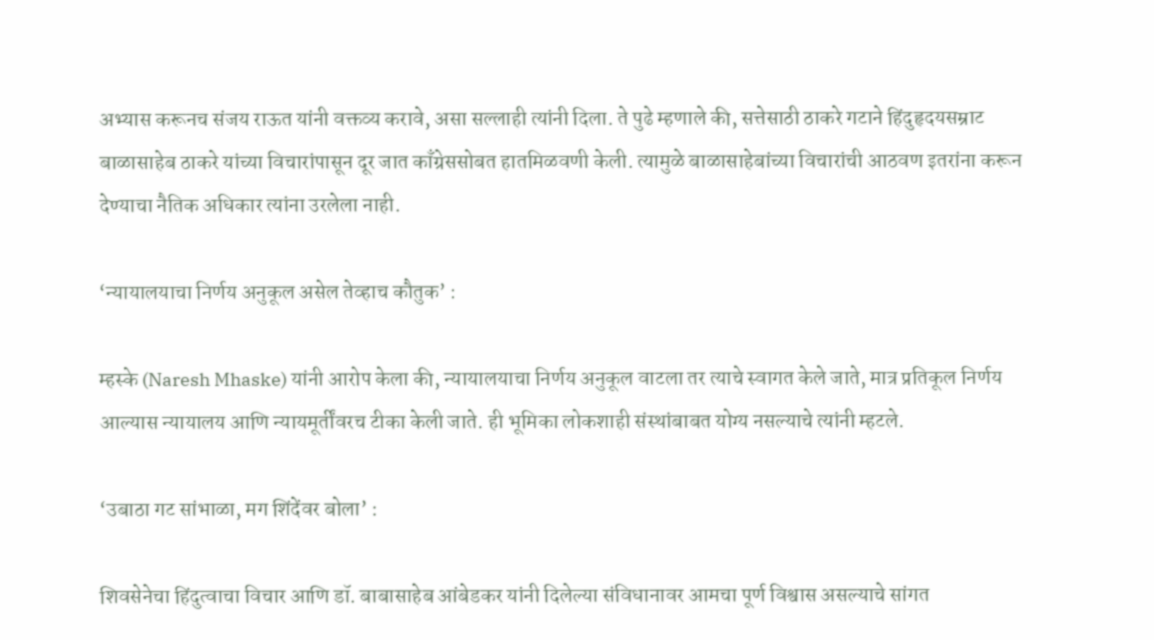अभ्यास करूनच संजय राऊत यांनी वक्तव्य करावे, असा सल्लाही त्यांनी दिला. ते पुढे म्हणाले की, सत्तेसाठी ठाकरे गटाने हिंदुहृदयसम्राट बाळासाहेब ठाकरे यांच्या विचारांपासून दूर जात काँग्रेससोबत हातमिळवणी केली. त्यामुळे बाळासाहेबांच्या विचारांची आठवण इतरांना करून देण्याचा नैतिक अधिकार त्यांना उरलेला नाही.

‘न्यायालयाचा निर्णय अनुकूल असेल तेव्हाच कौतुक’ :

म्हस्के (Naresh Mhaske) यांनी आरोप केला की, न्यायालयाचा निर्णय अनुकूल वाटला तर त्याचे स्वागत केले जाते, मात्र प्रतिकूल निर्णय आल्यास न्यायालय आणि न्यायमूर्तींवरच टीका केली जाते. ही भूमिका लोकशाही संस्थांबाबत योग्य नसल्याचे त्यांनी म्हटले.

‘उबाठा गट सांभाळा, मग शिंदेंवर बोला’ :

शिवसेनेचा हिंदुत्वाचा विचार आणि डॉ. बाबासाहेब आंबेडकर यांनी दिलेल्या संविधानावर आमचा पूर्ण विश्वास असल्याचे सांगत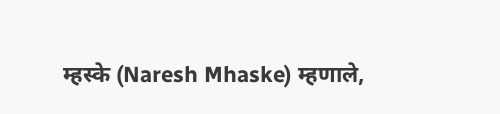म्हस्के (Naresh Mhaske) म्हणाले,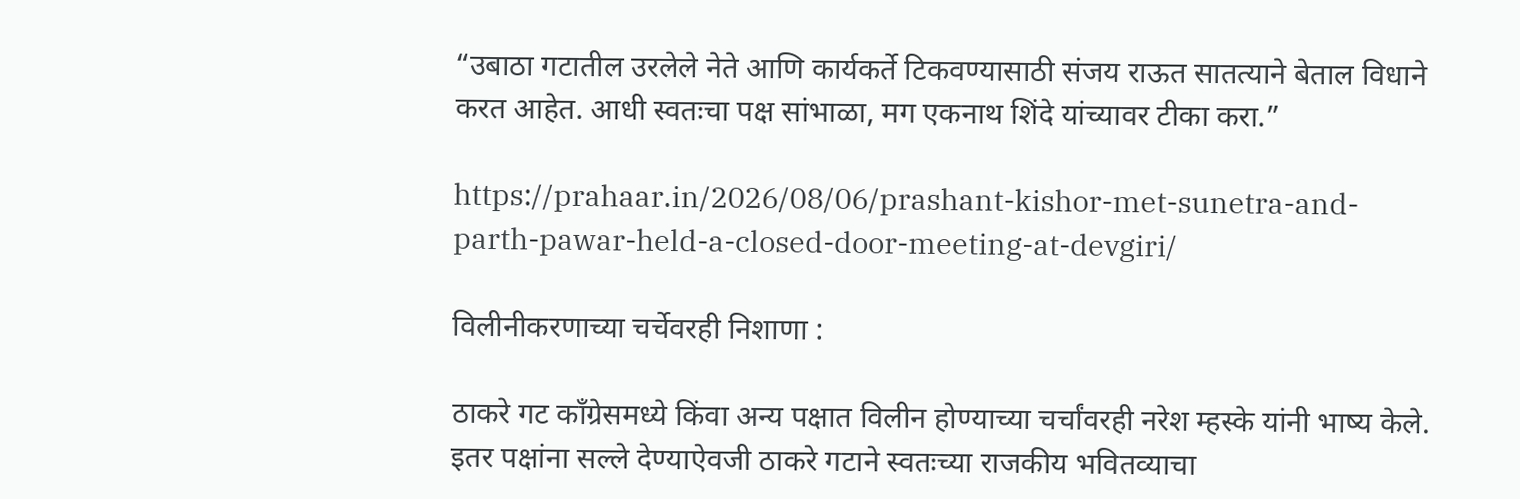“उबाठा गटातील उरलेले नेते आणि कार्यकर्ते टिकवण्यासाठी संजय राऊत सातत्याने बेताल विधाने करत आहेत. आधी स्वतःचा पक्ष सांभाळा, मग एकनाथ शिंदे यांच्यावर टीका करा.”

https://prahaar.in/2026/08/06/prashant-kishor-met-sunetra-and-parth-pawar-held-a-closed-door-meeting-at-devgiri/

विलीनीकरणाच्या चर्चेवरही निशाणा :

ठाकरे गट काँग्रेसमध्ये किंवा अन्य पक्षात विलीन होण्याच्या चर्चांवरही नरेश म्हस्के यांनी भाष्य केले. इतर पक्षांना सल्ले देण्याऐवजी ठाकरे गटाने स्वतःच्या राजकीय भवितव्याचा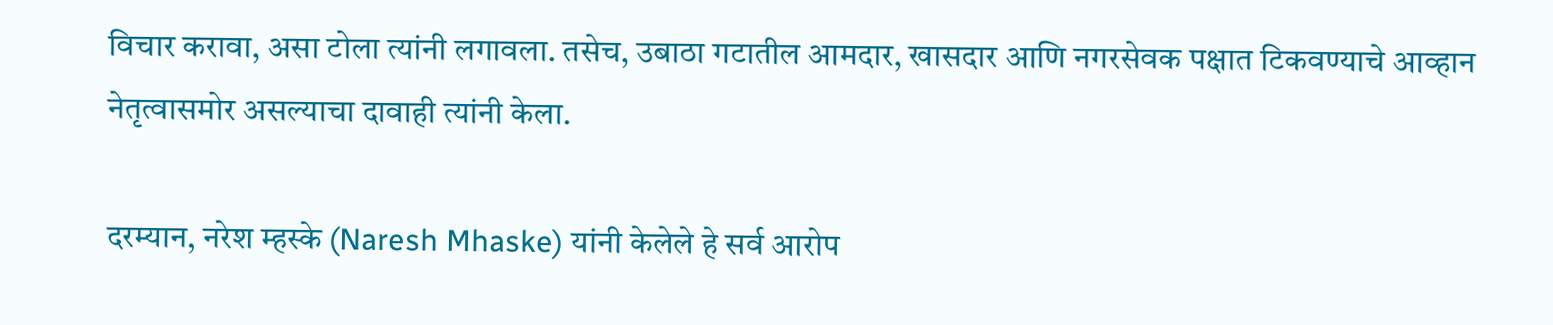विचार करावा, असा टोला त्यांनी लगावला. तसेच, उबाठा गटातील आमदार, खासदार आणि नगरसेवक पक्षात टिकवण्याचे आव्हान नेतृत्वासमोर असल्याचा दावाही त्यांनी केला.

दरम्यान, नरेश म्हस्के (Naresh Mhaske) यांनी केलेले हे सर्व आरोप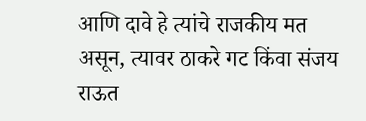आणि दावे हे त्यांचे राजकीय मत असून, त्यावर ठाकरे गट किंवा संजय राऊत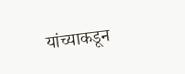यांच्याकडून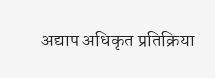अद्याप अधिकृत प्रतिक्रिया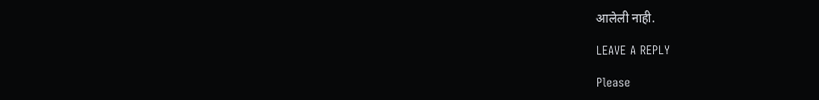आलेली नाही.

LEAVE A REPLY

Please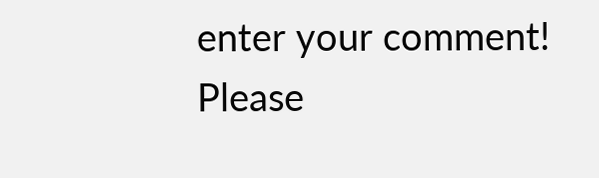enter your comment!
Please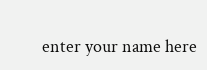enter your name here